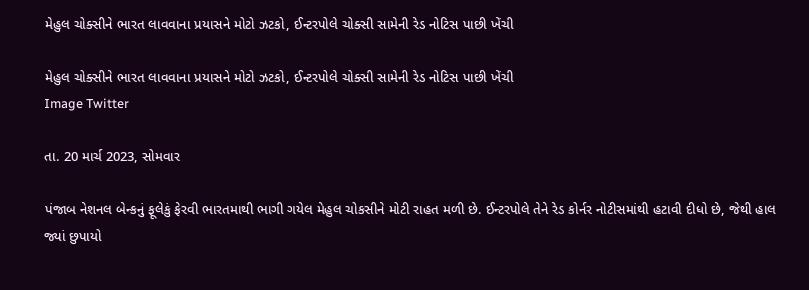મેહુલ ચોક્સીને ભારત લાવવાના પ્રયાસને મોટો ઝટકો, ઈન્ટરપોલે ચોક્સી સામેની રેડ નોટિસ પાછી ખેંચી

મેહુલ ચોક્સીને ભારત લાવવાના પ્રયાસને મોટો ઝટકો, ઈન્ટરપોલે ચોક્સી સામેની રેડ નોટિસ પાછી ખેંચી
Image Twitter

તા. 20 માર્ચ 2023, સોમવાર

પંજાબ નેશનલ બેન્કનું ફૂલેકું ફેરવી ભારતમાથી ભાગી ગયેલ મેહુલ ચોકસીને મોટી રાહત મળી છે. ઈન્ટરપોલે તેને રેડ કોર્નર નોટીસમાંથી હટાવી દીધો છે, જેથી હાલ જ્યાં છુપાયો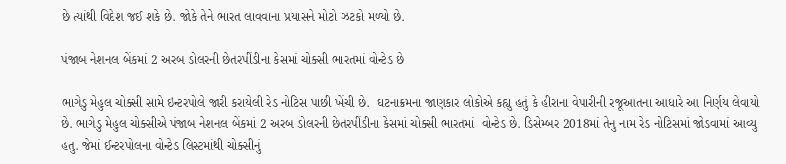છે ત્યાંથી વિદેશ જઈ શકે છે. જોકે તેને ભારત લાવવાના પ્રયાસને મોટો ઝટકો મળ્યો છે.

પંજાબ નેશનલ બેંકમાં 2 અરબ ડોલરની છેતરપીંડીના કેસમાં ચોક્સી ભારતમાં વોન્ટેડ છે

ભાગેડુ મેહુલ ચોક્સી સામે ઇન્ટરપોલે જારી કરાયેલી રેડ નોટિસ પાછી ખેંચી છે.  ઘટનાક્રમના જાણકાર લોકોએ કહ્યુ હતું કે હીરાના વેપારીની રજૂઆતના આધારે આ નિર્ણય લેવાયો છે. ભાગેડુ મેહુલ ચોક્સીએ પંજાબ નેશનલ બેંકમાં 2 અરબ ડોલરની છેતરપીંડીના કેસમાં ચોક્સી ભારતમાં  વોન્ટેડ છે. ડિસેમ્બર 2018માં તેનુ નામ રેડ નોટિસમાં જોડવામાં આવ્યુ હતુ. જેમાં ઈન્ટરપોલના વોન્ટેડ લિસ્ટમાંથી ચોક્સીનું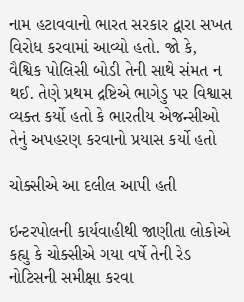નામ હટાવવાનો ભારત સરકાર દ્વારા સખત વિરોધ કરવામાં આવ્યો હતો. જો કે, વૈશ્વિક પોલિસી બોડી તેની સાથે સંમત ન થઈ. તેણે પ્રથમ દ્રષ્ટિએ ભાગેડુ પર વિશ્વાસ વ્યક્ત કર્યો હતો કે ભારતીય એજન્સીઓ તેનું અપહરણ કરવાનો પ્રયાસ કર્યો હતો

ચોક્સીએ આ દલીલ આપી હતી

ઇન્ટરપોલની કાર્યવાહીથી જાણીતા લોકોએ કહ્યુ કે ચોક્સીએ ગયા વર્ષે તેની રેડ નોટિસની સમીક્ષા કરવા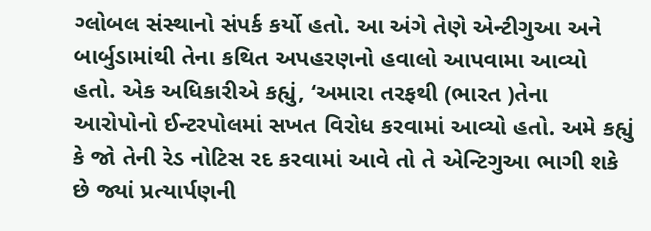ગ્લોબલ સંસ્થાનો સંપર્ક કર્યો હતો. આ અંગે તેણે એન્ટીગુઆ અને બાર્બુડામાંથી તેના કથિત અપહરણનો હવાલો આપવામા આવ્યો હતો. એક અધિકારીએ કહ્યું, ‘અમારા તરફથી (ભારત )તેના આરોપોનો ઈન્ટરપોલમાં સખત વિરોધ કરવામાં આવ્યો હતો. અમે કહ્યું કે જો તેની રેડ નોટિસ રદ કરવામાં આવે તો તે એન્ટિગુઆ ભાગી શકે છે જ્યાં પ્રત્યાર્પણની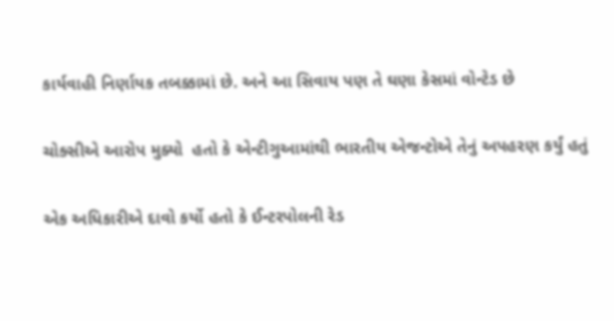કાર્યવાહી નિર્ણાયક તબક્કામાં છે. અને આ સિવાય પણ તે ઘણા કેસમાં વોન્ટેડ છે

ચોક્સીએ આરોપ મુક્યો  હતો કે એન્ટીગુઆમાંથી ભારતીય એજન્ટોએ તેનું અપહરણ કર્યું હતું

એક અધિકારીએ દાવો કર્યો હતો કે ઈન્ટરપોલની રેડ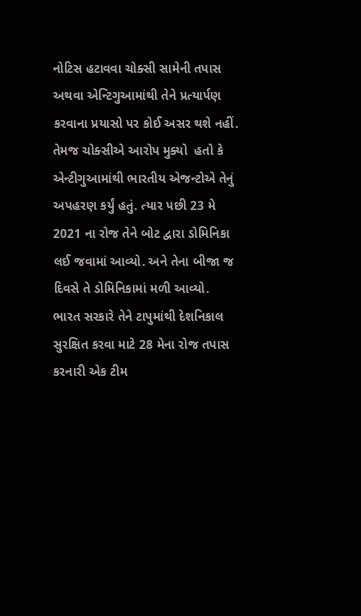નોટિસ હટાવવા ચોક્સી સામેની તપાસ અથવા એન્ટિગુઆમાંથી તેને પ્રત્યાર્પણ કરવાના પ્રયાસો પર કોઈ અસર થશે નહીં. તેમજ ચોક્સીએ આરોપ મુક્યો  હતો કે એન્ટીગુઆમાંથી ભારતીય એજન્ટોએ તેનું અપહરણ કર્યું હતું. ત્યાર પછી 23 મે  2021 ના રોજ તેને બોટ દ્વારા ડોમિનિકા લઈ જવામાં આવ્યો. અને તેના બીજા જ દિવસે તે ડોમિનિકામાં મળી આવ્યો. ભારત સરકારે તેને ટાપુમાંથી દેશનિકાલ સુરક્ષિત કરવા માટે 28 મેના રોજ તપાસ કરનારી એક ટીમ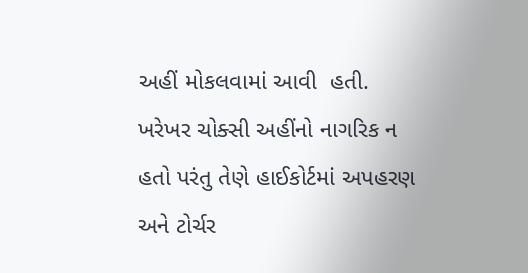અહીં મોકલવામાં આવી  હતી. ખરેખર ચોક્સી અહીંનો નાગરિક ન હતો પરંતુ તેણે હાઈકોર્ટમાં અપહરણ અને ટોર્ચર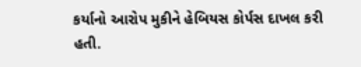કર્યાનો આરોપ મુકીને હેબિયસ કોર્પસ દાખલ કરી હતી.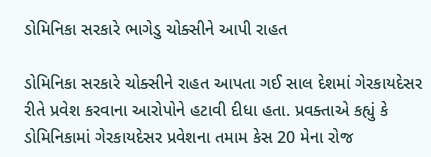ડોમિનિકા સરકારે ભાગેડુ ચોક્સીને આપી રાહત

ડોમિનિકા સરકારે ચોક્સીને રાહત આપતા ગઈ સાલ દેશમાં ગેરકાયદેસર રીતે પ્રવેશ કરવાના આરોપોને હટાવી દીધા હતા. પ્રવક્તાએ કહ્યું કે ડોમિનિકામાં ગેરકાયદેસર પ્રવેશના તમામ કેસ 20 મેના રોજ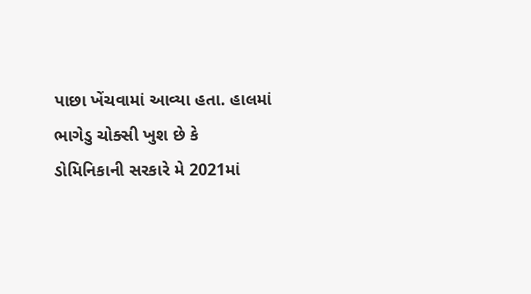પાછા ખેંચવામાં આવ્યા હતા. હાલમાં ભાગેડુ ચોક્સી ખુશ છે કે ડોમિનિકાની સરકારે મે 2021માં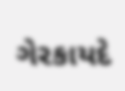ગેરકાયદે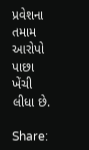પ્રવેશના તમામ આરોપો પાછા ખેંચી લીધા છે.

Share: